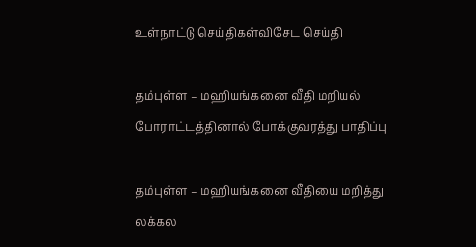உள்நாட்டு செய்திகள்விசேட செய்தி

தம்புள்ள – மஹியங்கனை வீதி மறியல் போராட்டத்தினால் போக்குவரத்து பாதிப்பு

தம்புள்ள – மஹியங்கனை வீதியை மறித்து லக்கல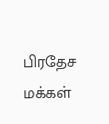பிரதேச மக்கள்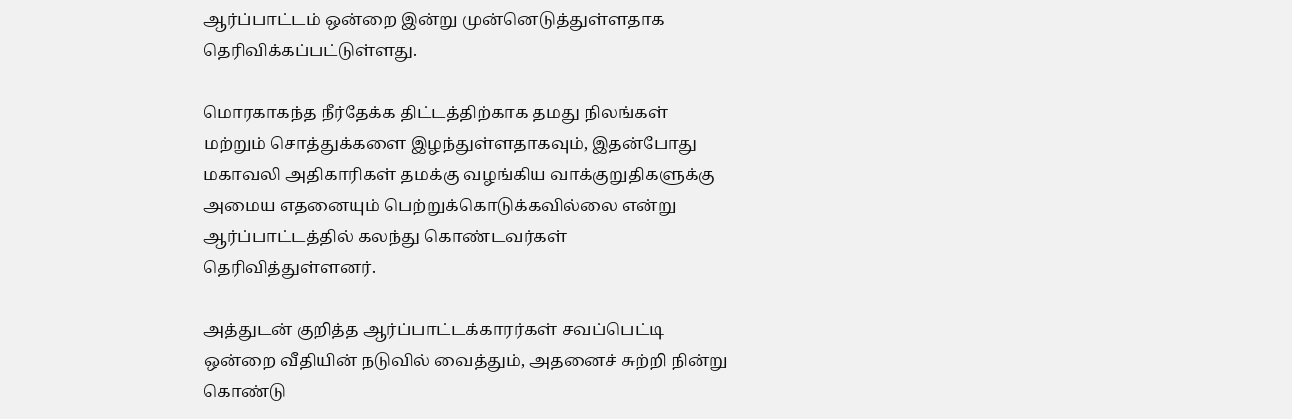ஆர்ப்பாட்டம் ஒன்றை இன்று முன்னெடுத்துள்ளதாக தெரிவிக்கப்பட்டுள்ளது.

மொரகாகந்த நீர்தேக்க திட்டத்திற்காக தமது நிலங்கள் மற்றும் சொத்துக்களை இழந்துள்ளதாகவும், இதன்போது மகாவலி அதிகாரிகள் தமக்கு வழங்கிய வாக்குறுதிகளுக்கு அமைய எதனையும் பெற்றுக்கொடுக்கவில்லை என்று ஆர்ப்பாட்டத்தில் கலந்து கொண்டவர்கள் தெரிவித்துள்ளனர்.

அத்துடன் குறித்த ஆர்ப்பாட்டக்காரர்கள் சவப்பெட்டி ஒன்றை வீதியின் நடுவில் வைத்தும், அதனைச் சுற்றி நின்று கொண்டு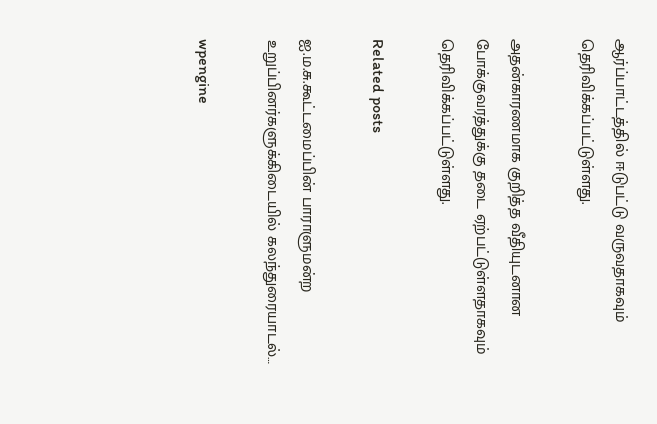ஆர்ப்பாட்டத்தில் ஈடுபட்டு வருவதாகவும் தெரிவிக்கப்பட்டுள்ளது.

அதன்காரணமாக குறித்த வீதியுடனான போக்குவரத்துக்கு தடை ஏற்பட்டுள்ளதாகவும் தெரிவிக்கப்பட்டுள்ளது.

Related posts

ஐ.ம.சு.கூட்டமைப்பின் பாராளுமன்ற உறுப்பினர்களுக்கிடையில் கலந்துரையாடல்…

wpengine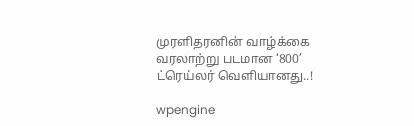முரளிதரனின் வாழ்க்கை வரலாற்று படமான ‘800’ ட்ரெய்லர் வௌியானது..!

wpengine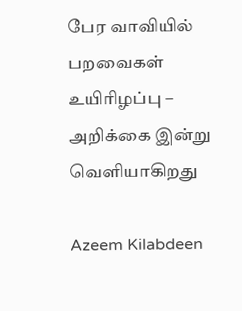பேர வாவியில் பறவைகள் உயிரிழப்பு – அறிக்கை இன்று வௌியாகிறது

Azeem Kilabdeen